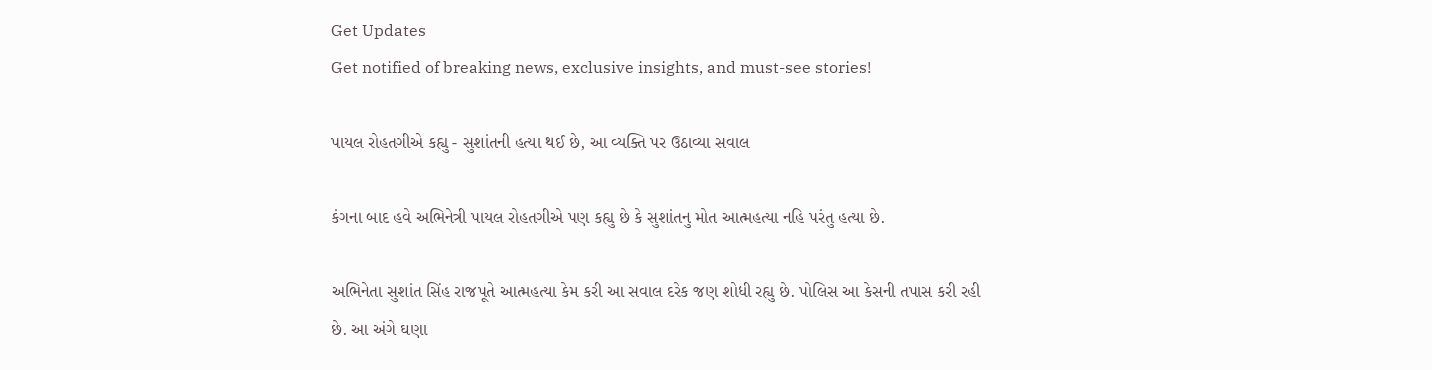Get Updates
Get notified of breaking news, exclusive insights, and must-see stories!

પાયલ રોહતગીએ કહ્યુ - સુશાંતની હત્યા થઈ છે, આ વ્યક્તિ પર ઉઠાવ્યા સવાલ

કંગના બાદ હવે અભિનેત્રી પાયલ રોહતગીએ પણ કહ્યુ છે કે સુશાંતનુ મોત આત્મહત્યા નહિ પરંતુ હત્યા છે.

અભિનેતા સુશાંત સિંહ રાજપૂતે આત્મહત્યા કેમ કરી આ સવાલ દરેક જણ શોધી રહ્યુ છે. પોલિસ આ કેસની તપાસ કરી રહી છે. આ અંગે ઘણા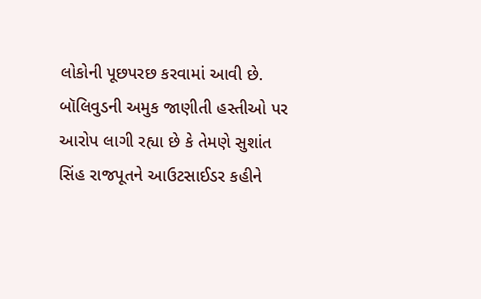લોકોની પૂછપરછ કરવામાં આવી છે. બૉલિવુડની અમુક જાણીતી હસ્તીઓ પર આરોપ લાગી રહ્યા છે કે તેમણે સુશાંત સિંહ રાજપૂતને આઉટસાઈડર કહીને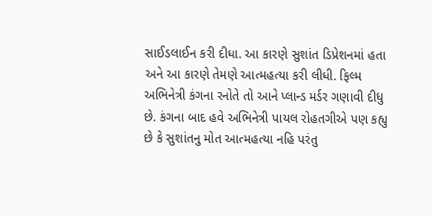સાઈડલાઈન કરી દીધા. આ કારણે સુશાંત ડિપ્રેશનમાં હતા અને આ કારણે તેમણે આત્મહત્યા કરી લીધી. ફિલ્મ અભિનેત્રી કંગના રનોતે તો આને પ્લાન્ડ મર્ડર ગણાવી દીધુ છે. કંગના બાદ હવે અભિનેત્રી પાયલ રોહતગીએ પણ કહ્યુ છે કે સુશાંતનુ મોત આત્મહત્યા નહિ પરંતુ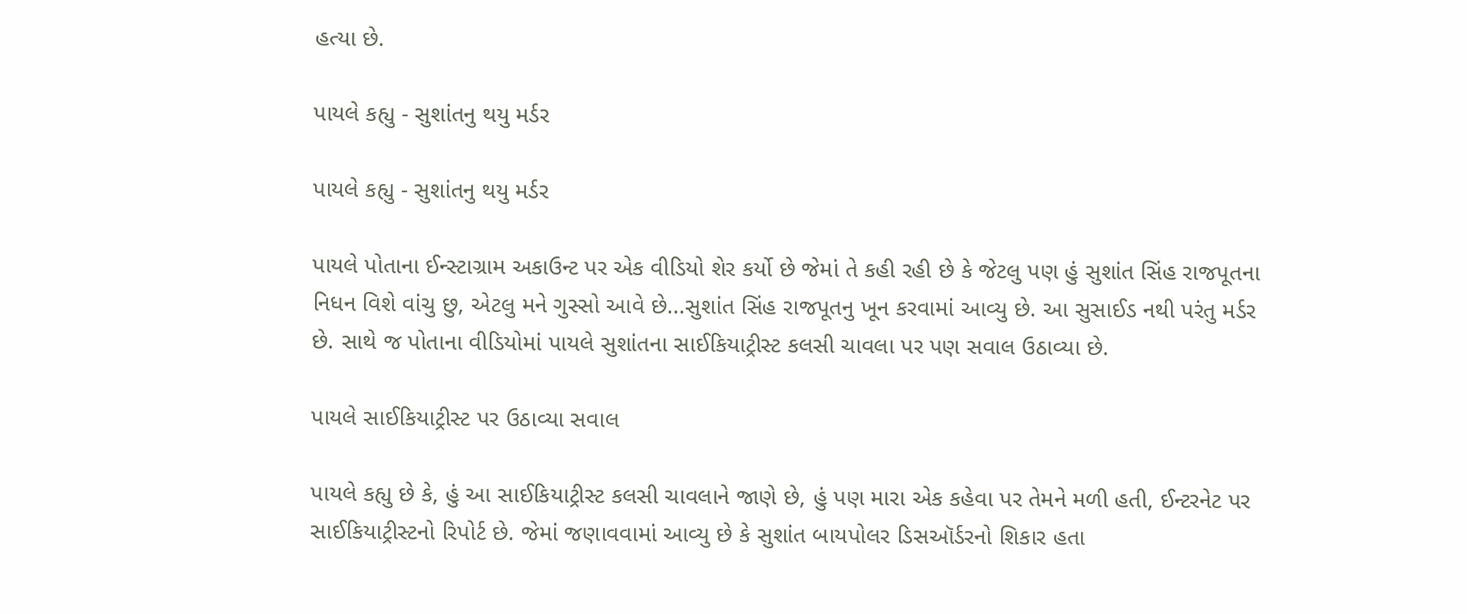હત્યા છે.

પાયલે કહ્યુ - સુશાંતનુ થયુ મર્ડર

પાયલે કહ્યુ - સુશાંતનુ થયુ મર્ડર

પાયલે પોતાના ઈન્સ્ટાગ્રામ અકાઉન્ટ પર એક વીડિયો શેર કર્યો છે જેમાં તે કહી રહી છે કે જેટલુ પણ હું સુશાંત સિંહ રાજપૂતના નિધન વિશે વાંચુ છુ, એટલુ મને ગુસ્સો આવે છે...સુશાંત સિંહ રાજપૂતનુ ખૂન કરવામાં આવ્યુ છે. આ સુસાઈડ નથી પરંતુ મર્ડર છે. સાથે જ પોતાના વીડિયોમાં પાયલે સુશાંતના સાઈકિયાટ્રીસ્ટ કલસી ચાવલા પર પણ સવાલ ઉઠાવ્યા છે.

પાયલે સાઈકિયાટ્રીસ્ટ પર ઉઠાવ્યા સવાલ

પાયલે કહ્યુ છે કે, હું આ સાઈકિયાટ્રીસ્ટ કલસી ચાવલાને જાણે છે, હું પણ મારા એક કહેવા પર તેમને મળી હતી, ઈન્ટરનેટ પર સાઈકિયાટ્રીસ્ટનો રિપોર્ટ છે. જેમાં જણાવવામાં આવ્યુ છે કે સુશાંત બાયપોલર ડિસઑર્ડરનો શિકાર હતા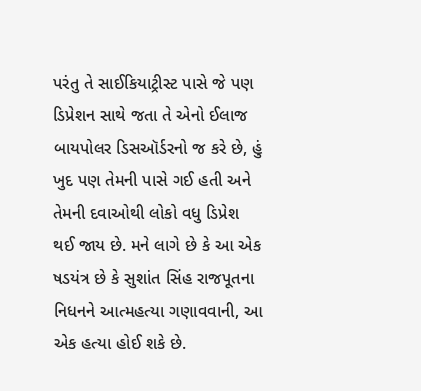પરંતુ તે સાઈકિયાટ્રીસ્ટ પાસે જે પણ ડિપ્રેશન સાથે જતા તે એનો ઈલાજ બાયપોલર ડિસઑર્ડરનો જ કરે છે, હું ખુદ પણ તેમની પાસે ગઈ હતી અને તેમની દવાઓથી લોકો વધુ ડિપ્રેશ થઈ જાય છે. મને લાગે છે કે આ એક ષડયંત્ર છે કે સુશાંત સિંહ રાજપૂતના નિધનને આત્મહત્યા ગણાવવાની, આ એક હત્યા હોઈ શકે છે.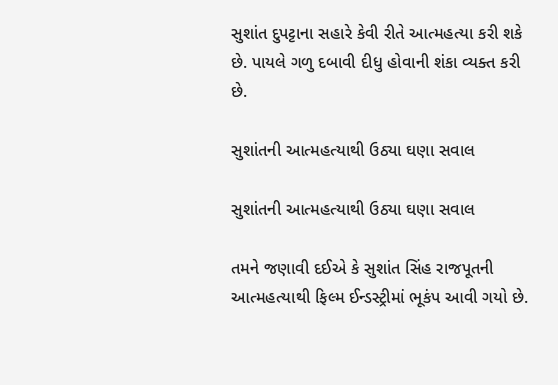સુશાંત દુપટ્ટાના સહારે કેવી રીતે આત્મહત્યા કરી શકે છે. પાયલે ગળુ દબાવી દીધુ હોવાની શંકા વ્યક્ત કરી છે.

સુશાંતની આત્મહત્યાથી ઉઠ્યા ઘણા સવાલ

સુશાંતની આત્મહત્યાથી ઉઠ્યા ઘણા સવાલ

તમને જણાવી દઈએ કે સુશાંત સિંહ રાજપૂતની આત્મહત્યાથી ફિલ્મ ઈન્ડસ્ટ્રીમાં ભૂકંપ આવી ગયો છે.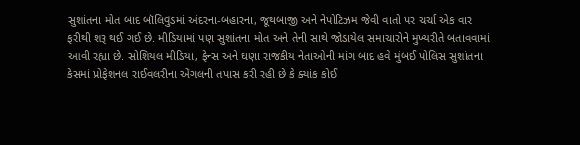સુશાંતના મોત બાદ બૉલિવુડમાં અંદરના-બહારના, જૂથબાજી અને નેપોટિઝમ જેવી વાતો પર ચર્ચા એક વાર ફરીથી શરૂ થઈ ગઈ છે. મીડિયામાં પણ સુશાંતના મોત અને તેની સાથે જોડાયેલ સમાચારોને મુખ્યરીતે બતાવવામાં આવી રહ્યા છે. સોશિયલ મીડિયા, ફેન્સ અને ઘણા રાજકીય નેતાઓની માંગ બાદ હવે મુંબઈ પોલિસ સુશાંતના કેસમાં પ્રોફેશનલ રાઈવલરીના એંગલની તપાસ કરી રહી છે કે ક્યાંક કોઈ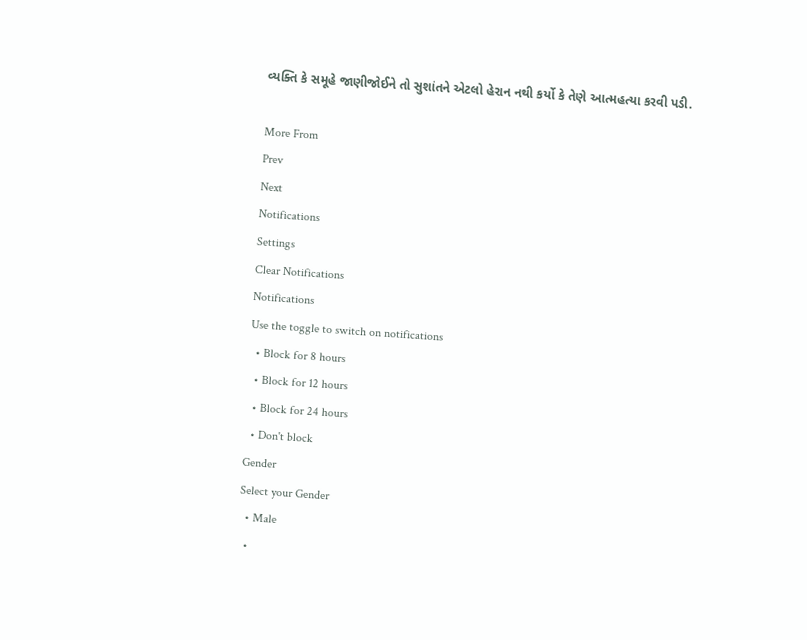વ્યક્તિ કે સમૂહે જાણીજોઈને તો સુશાંતને એટલો હેરાન નથી કર્યો કે તેણે આત્મહત્યા કરવી પડી.

More From
Prev
Next
Notifications
Settings
Clear Notifications
Notifications
Use the toggle to switch on notifications
  • Block for 8 hours
  • Block for 12 hours
  • Block for 24 hours
  • Don't block
Gender
Select your Gender
  • Male
  •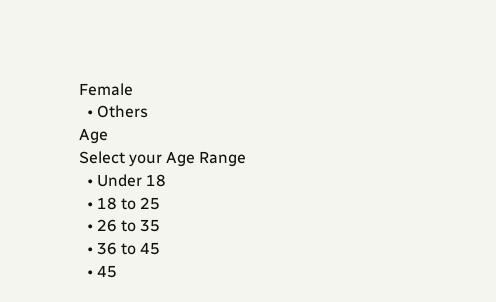Female
  • Others
Age
Select your Age Range
  • Under 18
  • 18 to 25
  • 26 to 35
  • 36 to 45
  • 45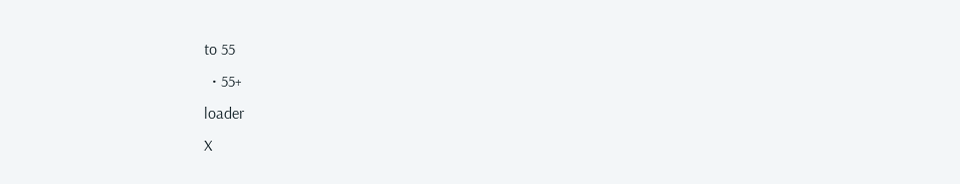to 55
  • 55+
loader
X